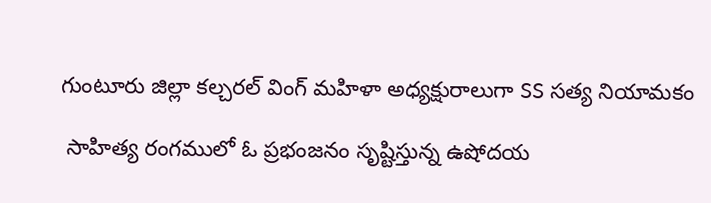గుంటూరు జిల్లా కల్చరల్ వింగ్ మహిళా అధ్యక్షురాలుగా SS సత్య నియామకం

 సాహిత్య రంగములో ఓ ప్రభంజనం సృష్టిస్తున్న ఉషోదయ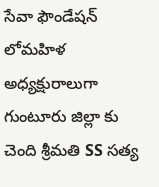సేవా ఫౌండేషన్ లోమహిళ అధ్యక్షురాలుగా గుంటూరు జిల్లా కు చెంది శ్రీమతి SS సత్య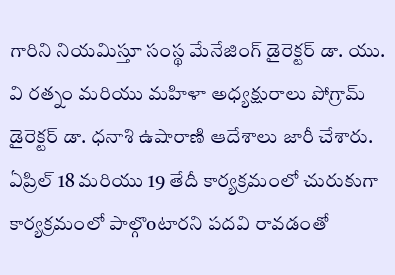గారిని నియమిస్తూ సంస్థ మేనేజింగ్ డైరెక్టర్ డా. యు. వి రత్నం మరియు మహిళా అధ్యక్షురాలు పోగ్రామ్ డైరెక్టర్ డా. ధనాశి ఉషారాణి ఆదేశాలు జారీ చేశారు. ఏప్రిల్ 18 మరియు 19 తేదీ కార్యక్రమంలో చురుకుగా కార్యక్రమంలో పాల్గొoటారని పదవి రావడంతో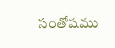సంతోషము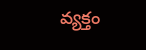వ్యక్తం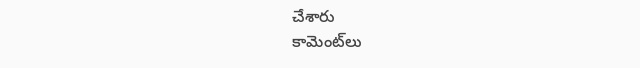చేశారు
కామెంట్‌లు